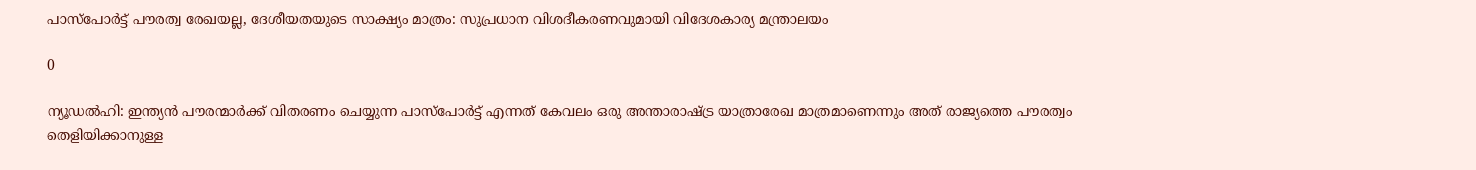പാസ്പോര്‍ട്ട് പൗരത്വ രേഖയല്ല, ദേശീയതയുടെ സാക്ഷ്യം മാത്രം: സുപ്രധാന വിശദീകരണവുമായി വിദേശകാര്യ മന്ത്രാലയം

0

ന്യൂഡല്‍ഹി: ഇന്ത്യന്‍ പൗരന്മാര്‍ക്ക് വിതരണം ചെയ്യുന്ന പാസ്പോര്‍ട്ട് എന്നത് കേവലം ഒരു അന്താരാഷ്ട്ര യാത്രാരേഖ മാത്രമാണെന്നും അത് രാജ്യത്തെ പൗരത്വം തെളിയിക്കാനുള്ള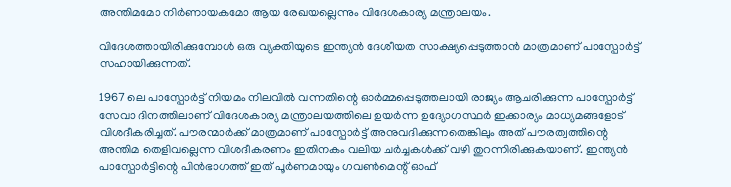അന്തിമമോ നിര്‍ണായകമോ ആയ രേഖയല്ലെന്നും വിദേശകാര്യ മന്ത്രാലയം.

വിദേശത്തായിരിക്കുമ്പോള്‍ ഒരു വ്യക്തിയുടെ ഇന്ത്യന്‍ ദേശീയത സാക്ഷ്യപ്പെടുത്താന്‍ മാത്രമാണ് പാസ്പോര്‍ട്ട് സഹായിക്കുന്നത്.

1967 ലെ പാസ്പോര്‍ട്ട് നിയമം നിലവില്‍ വന്നതിന്റെ ഓര്‍മ്മപ്പെടുത്തലായി രാജ്യം ആചരിക്കുന്ന പാസ്പോര്‍ട്ട് സേവാ ദിനത്തിലാണ് വിദേശകാര്യ മന്ത്രാലയത്തിലെ ഉയര്‍ന്ന ഉദ്യോഗസ്ഥര്‍ ഇക്കാര്യം മാധ്യമങ്ങളോട് വിശദീകരിച്ചത്. പൗരന്മാര്‍ക്ക് മാത്രമാണ് പാസ്പോര്‍ട്ട് അനുവദിക്കുന്നതെങ്കിലും അത് പൗരത്വത്തിന്റെ അന്തിമ തെളിവല്ലെന്ന വിശദീകരണം ഇതിനകം വലിയ ചര്‍ച്ചകള്‍ക്ക് വഴി തുറന്നിരിക്കുകയാണ്. ഇന്ത്യന്‍ പാസ്പോര്‍ട്ടിന്റെ പിന്‍ഭാഗത്ത് ഇത് പൂര്‍ണമായും ഗവണ്‍മെന്റ് ഓഫ്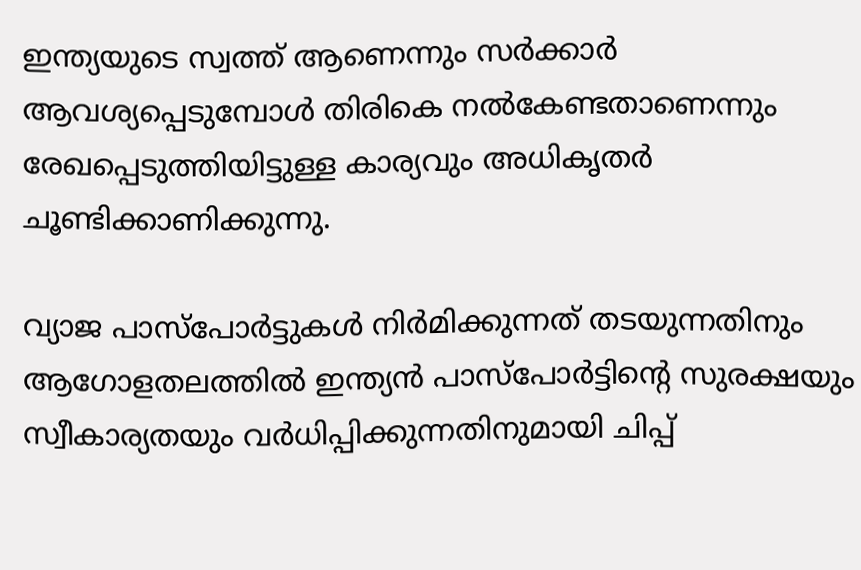ഇന്ത്യയുടെ സ്വത്ത് ആണെന്നും സര്‍ക്കാര്‍ ആവശ്യപ്പെടുമ്പോള്‍ തിരികെ നല്‍കേണ്ടതാണെന്നും രേഖപ്പെടുത്തിയിട്ടുള്ള കാര്യവും അധികൃതര്‍ ചൂണ്ടിക്കാണിക്കുന്നു.

വ്യാജ പാസ്പോര്‍ട്ടുകള്‍ നിര്‍മിക്കുന്നത് തടയുന്നതിനും ആഗോളതലത്തില്‍ ഇന്ത്യന്‍ പാസ്പോര്‍ട്ടിന്റെ സുരക്ഷയും സ്വീകാര്യതയും വര്‍ധിപ്പിക്കുന്നതിനുമായി ചിപ്പ്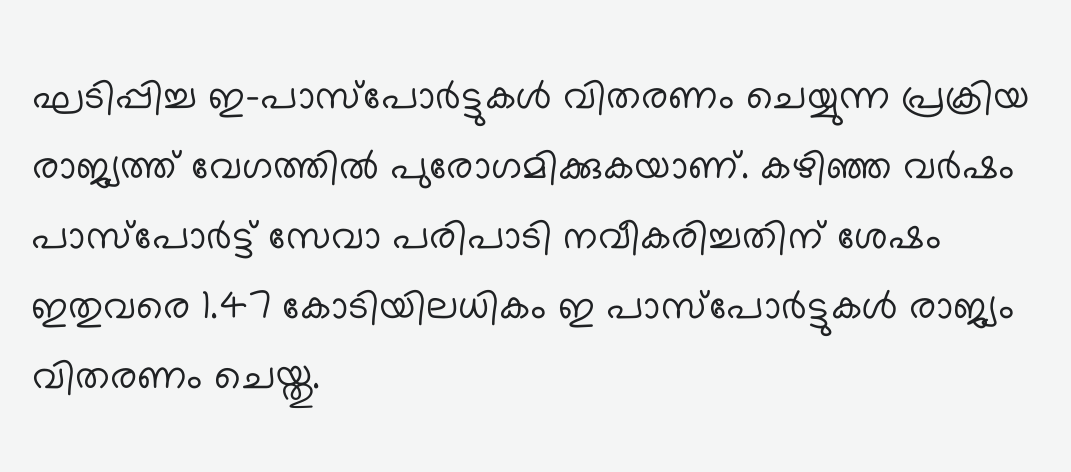ഘടിപ്പിച്ച ഇ-പാസ്പോര്‍ട്ടുകള്‍ വിതരണം ചെയ്യുന്ന പ്രക്രിയ രാജ്യത്ത് വേഗത്തില്‍ പുരോഗമിക്കുകയാണ്. കഴിഞ്ഞ വര്‍ഷം പാസ്പോര്‍ട്ട് സേവാ പരിപാടി നവീകരിച്ചതിന് ശേഷം ഇതുവരെ 1.47 കോടിയിലധികം ഇ പാസ്പോര്‍ട്ടുകള്‍ രാജ്യം വിതരണം ചെയ്തു.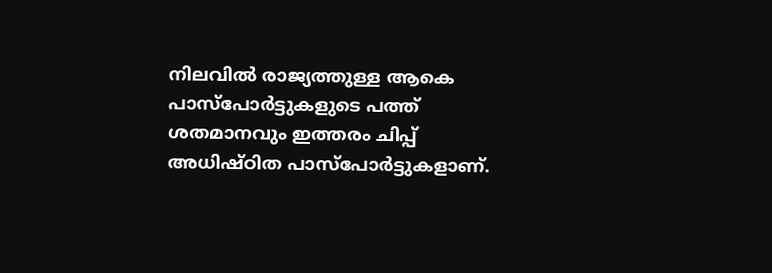നിലവില്‍ രാജ്യത്തുള്ള ആകെ പാസ്പോര്‍ട്ടുകളുടെ പത്ത് ശതമാനവും ഇത്തരം ചിപ്പ് അധിഷ്ഠിത പാസ്പോര്‍ട്ടുകളാണ്.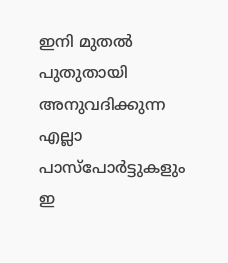ഇനി മുതല്‍ പുതുതായി അനുവദിക്കുന്ന എല്ലാ പാസ്പോര്‍ട്ടുകളും ഇ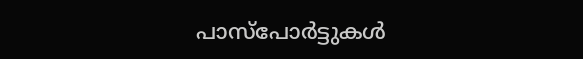പാസ്പോര്‍ട്ടുകള്‍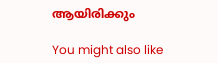ആയിരിക്കും

You might also like